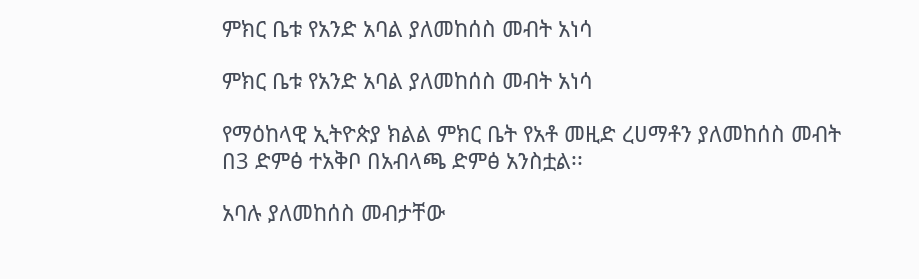ምክር ቤቱ የአንድ አባል ያለመከሰስ መብት አነሳ

ምክር ቤቱ የአንድ አባል ያለመከሰስ መብት አነሳ

የማዕከላዊ ኢትዮጵያ ክልል ምክር ቤት የአቶ መዚድ ረሀማቶን ያለመከሰስ መብት በ3 ድምፅ ተአቅቦ በአብላጫ ድምፅ አንስቷል፡፡

አባሉ ያለመከሰስ መብታቸው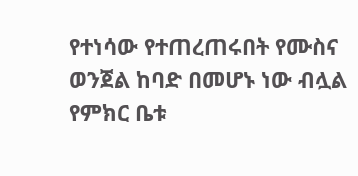የተነሳው የተጠረጠሩበት የሙስና ወንጀል ከባድ በመሆኑ ነው ብሏል የምክር ቤቱ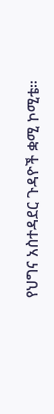የህግና አስተዳደር ጉዳዮች ቋሚ ኮሚቴ።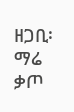ዘጋቢ፡ ማሬ ቃጦ